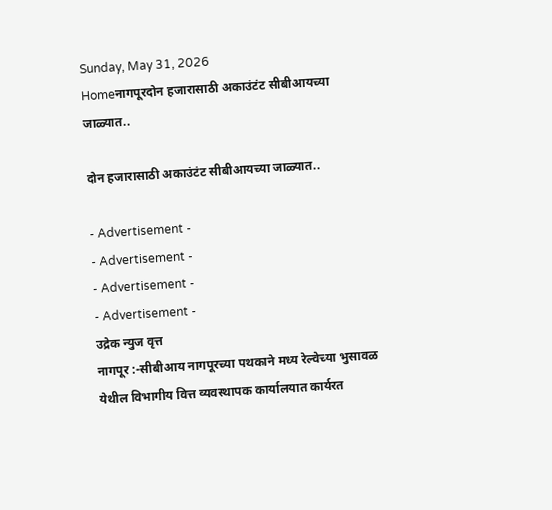Sunday, May 31, 2026
Homeनागपूरदोन हजारासाठी अकाउंटंट सीबीआयच्या जाळ्यात..

दोन हजारासाठी अकाउंटंट सीबीआयच्या जाळ्यात..

- Advertisement -
- Advertisement -
- Advertisement -
- Advertisement -
उद्रेक न्युज वृत्त
नागपूर :-सीबीआय नागपूरच्या पथकाने मध्य रेल्वेच्या भुसावळ येथील विभागीय वित्त व्यवस्थापक कार्यालयात कार्यरत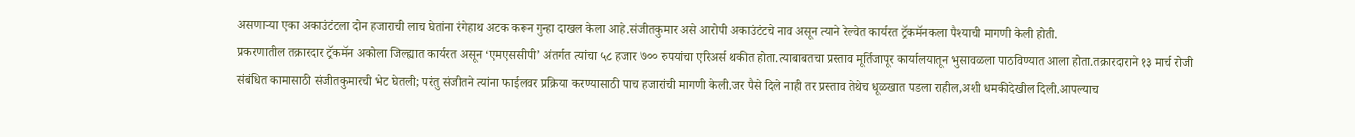असणाऱ्या एका अकाउंटंटला दोन हजाराची लाच घेतांना रंगेहाथ अटक करून गुन्हा दाखल केला आहे.संजीतकुमार असे आरोपी अकाउंटंटचे नाव असून त्याने रेल्वेत कार्यरत ट्रॅकमॅनकला पैश्याची मागणी केली होती.
प्रकरणातील तक्रारदार ट्रॅकमॅन अकोला जिल्ह्यात कार्यरत असून ‘एमएससीपी’ अंतर्गत त्यांचा ५८ हजार ७०० रुपयांचा एरिअर्स थकीत होता.त्याबाबतचा प्रस्ताव मूर्तिजापूर कार्यालयातून भुसावळला पाठविण्यात आला होता.तक्रारदाराने १३ मार्च रोजी संबंधित कामासाठी संजीतकुमारची भेट घेतली; परंतु संजीतने त्यांना फाईलवर प्रक्रिया करण्यासाठी पाच हजारांची मागणी केली.जर पैसे दिले नाही तर प्रस्ताव तेथेच धूळखात पडला राहील,अशी धमकीदेखील दिली.आपल्याच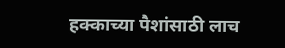हक्काच्या पैशांसाठी लाच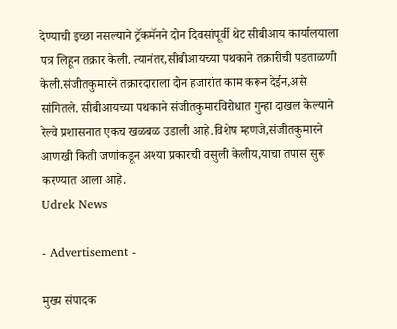देण्याची इच्छा नसल्याने ट्रॅकमॅनने दोन दिवसांपूर्वी थेट सीबीआय कार्यालयाला पत्र लिहून तक्रार केली. त्यानंतर,सीबीआयच्या पथकाने तक्रारीची पडताळणी केली.संजीतकुमारने तक्रारदाराला दोन हजारांत काम करून देईन,असे सांगितले. सीबीआयच्या पथकाने संजीतकुमारविरोधात गुन्हा दाखल केल्याने रेल्वे प्रशासनात एकच खळबळ उडाली आहे.विशेष म्हणजे,संजीतकुमारने आणखी किती जणांकडून अश्या प्रकारची वसुली केलीय,याचा तपास सुरू करण्यात आला आहे.
Udrek News

- Advertisement -

मुख्य संपादक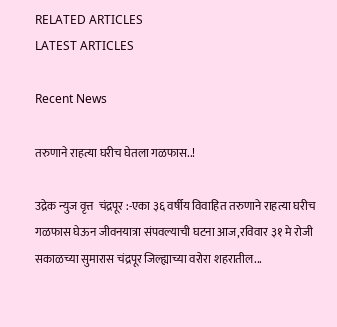RELATED ARTICLES
LATEST ARTICLES

Recent News

तरुणाने राहत्या घरीच घेतला गळफास..!

उद्रेक न्युज वृत्त  चंद्रपूर :-एका ३६ वर्षीय विवाहित तरुणाने राहत्या घरीच गळफास घेऊन जीवनयात्रा संपवल्याची घटना आज,रविवार ३१ मे रोजी सकाळच्या सुमारास चंद्रपूर जिल्ह्याच्या वरोरा शहरातील...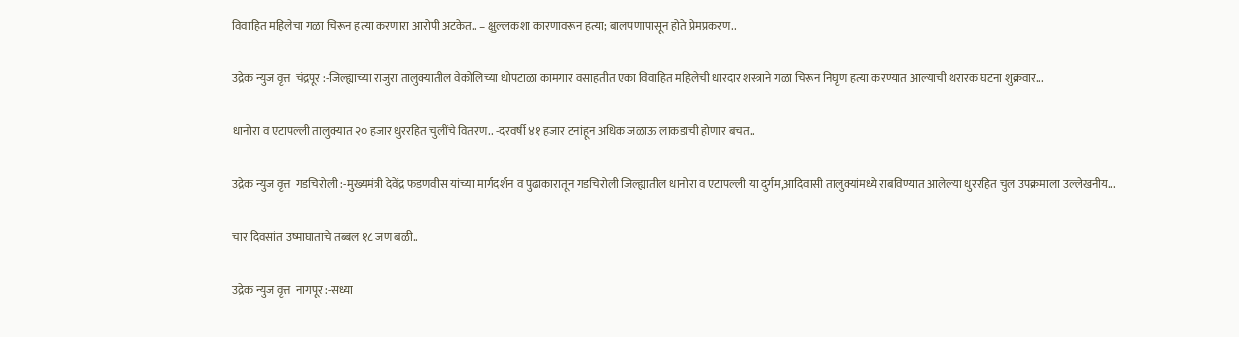विवाहित महिलेचा गळा चिरून हत्या करणारा आरोपी अटकेत.. – क्षुल्लकशा कारणावरून हत्या; बालपणापासून होते प्रेमप्रकरण..

उद्रेक न्युज वृत्त  चंद्रपूर :-जिल्ह्याच्या राजुरा तालुक्यातील वेकोलिच्या धोपटाळा कामगार वसाहतीत एका विवाहित महिलेची धारदार शस्त्राने गळा चिरून निघृण हत्या करण्यात आल्याची थरारक घटना शुक्रवार...

धानोरा व एटापल्ली तालुक्यात २० हजार धुररहित चुलींचे वितरण.. -दरवर्षी ४१ हजार टनांहून अधिक जळाऊ लाकडाची होणार बचत..

उद्रेक न्युज वृत्त  गडचिरोली :-मुख्यमंत्री देवेंद्र फडणवीस यांच्या मार्गदर्शन व पुढाकारातून गडचिरोली जिल्ह्यातील धानोरा व एटापल्ली या दुर्गम,आदिवासी तालुक्यांमध्ये राबविण्यात आलेल्या धुररहित चुल उपक्रमाला उल्लेखनीय...

चार दिवसांत उष्माघाताचे तब्बल १८ जण बळी..

उद्रेक न्युज वृत्त  नागपूर :-सध्या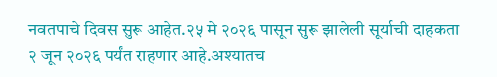नवतपाचे दिवस सुरू आहेत.२५ मे २०२६ पासून सुरू झालेली सूर्याची दाहकता २ जून २०२६ पर्यंत राहणार आहे.अश्यातच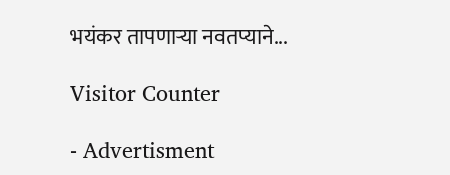भयंकर तापणाऱ्या नवतप्याने...

Visitor Counter

- Advertisment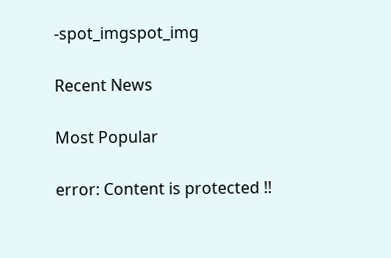-spot_imgspot_img

Recent News

Most Popular

error: Content is protected !!